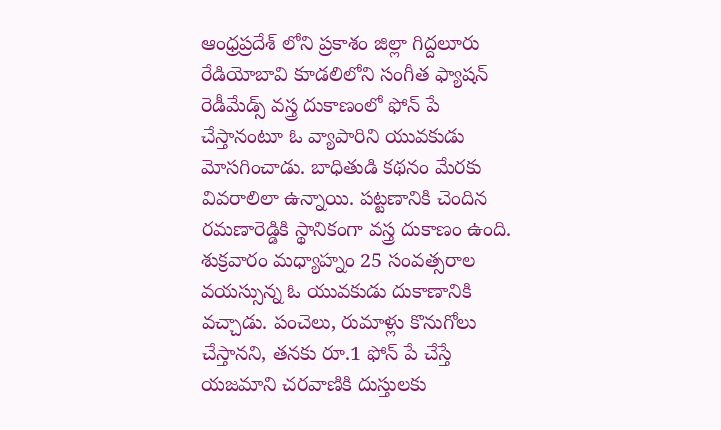ఆంధ్రప్రదేశ్ లోని ప్రకాశం జిల్లా గిద్దలూరు రేడియోబావి కూడలిలోని సంగీత ఫ్యాషన్ రెడీమేడ్స్ వస్త్ర దుకాణంలో ఫోన్ పే చేస్తానంటూ ఓ వ్యాపారిని యువకుడు మోసగించాడు. బాధితుడి కథనం మేరకు వివరాలిలా ఉన్నాయి. పట్టణానికి చెందిన రమణారెడ్డికి స్థానికంగా వస్త్ర దుకాణం ఉంది. శుక్రవారం మధ్యాహ్నం 25 సంవత్సరాల వయస్సున్న ఓ యువకుడు దుకాణానికి వచ్చాడు. పంచెలు, రుమాళ్లు కొనుగోలు చేస్తానని, తనకు రూ.1 ఫోన్ పే చేస్తే యజమాని చరవాణికి దుస్తులకు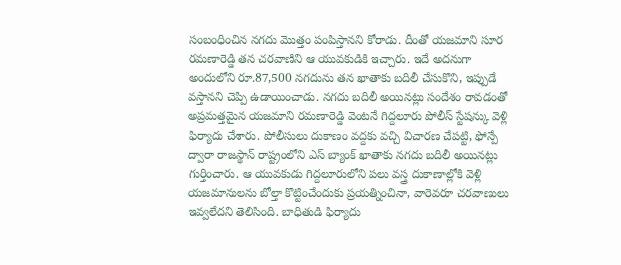సంబంధించిన నగదు మొత్తం పంపిస్తానని కోరాడు. దీంతో యజమాని సూర రమణారెడ్డి తన చరవాణిని ఆ యువకుడికి ఇచ్చారు. ఇదే అదనుగా అందులోని రూ.87,500 నగదును తన ఖాతాకు బదిలీ చేసుకొని, ఇప్పుడే వస్తానని చెప్పి ఉడాయించాడు. నగదు బదిలీ అయినట్లు సందేశం రావడంతో అప్రమత్తమైన యజమాని రమణారెడ్డి వెంటనే గిద్దలూరు పోలీస్ స్టేషన్కు వెళ్లి ఫిర్యాదు చేశారు. పోలీసులు దుకాణం వద్దకు వచ్చి విచారణ చేపట్టి, ఫోన్పే ద్వారా రాజస్థాన్ రాష్ట్రంలోని ఎస్ బ్యాంక్ ఖాతాకు నగదు బదిలీ అయినట్లు గుర్తించారు. ఆ యువకుడు గిద్దలూరులోని పలు వస్త్ర దుకాణాల్లోకి వెళ్లి యజమానులను బోల్తా కొట్టించేందుకు ప్రయత్నించినా, వారెవరూ చరవాణులు ఇవ్వలేదని తెలిసింది. బాధితుడి ఫిర్యాదు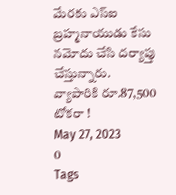మేరకు ఎస్ఐ బ్రహ్మనాయుడు కేసు నమోదు చేసి దర్యాప్తు చేస్తున్నారు.
వ్యాపారికి రూ.87,500 టోకరా !
May 27, 2023
0
Tags